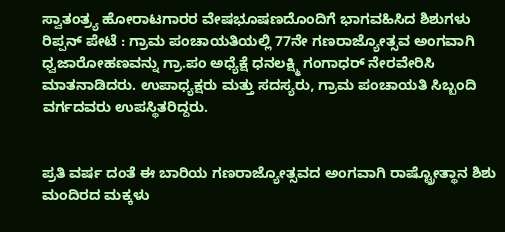ಸ್ವಾತಂತ್ರ್ಯ ಹೋರಾಟಗಾರರ ವೇಷಭೂಷಣದೊಂದಿಗೆ ಭಾಗವಹಿಸಿದ ಶಿಶುಗಳು
ರಿಪ್ಪನ್ ಪೇಟೆ : ಗ್ರಾಮ ಪಂಚಾಯತಿಯಲ್ಲಿ 77ನೇ ಗಣರಾಜ್ಯೋತ್ಸವ ಅಂಗವಾಗಿ ಧ್ವಜಾರೋಹಣವನ್ನು ಗ್ರಾ.ಪಂ ಅಧ್ಯೆಕ್ಷೆ ಧನಲಕ್ಷ್ಮಿ ಗಂಗಾಧರ್ ನೇರವೇರಿಸಿ ಮಾತನಾಡಿದರು. ಉಪಾಧ್ಯಕ್ಷರು ಮತ್ತು ಸದಸ್ಯರು, ಗ್ರಾಮ ಪಂಚಾಯತಿ ಸಿಬ್ಬಂದಿ ವರ್ಗದವರು ಉಪಸ್ಥಿತರಿದ್ದರು.


ಪ್ರತಿ ವರ್ಷ ದಂತೆ ಈ ಬಾರಿಯ ಗಣರಾಜ್ಯೋತ್ಸವದ ಅಂಗವಾಗಿ ರಾಷ್ಟ್ರೋತ್ಥಾನ ಶಿಶು ಮಂದಿರದ ಮಕ್ಕಳು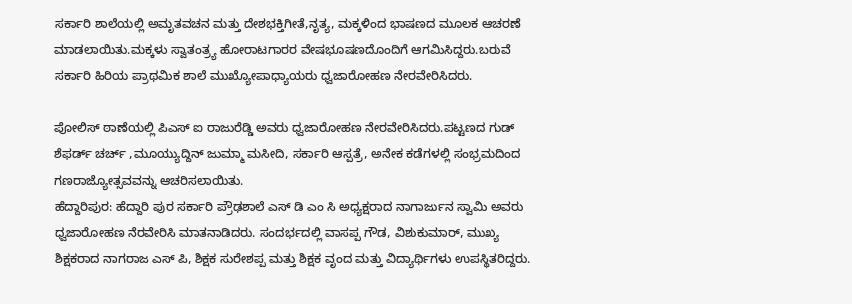ಸರ್ಕಾರಿ ಶಾಲೆಯಲ್ಲಿ ಅಮೃತವಚನ ಮತ್ತು ದೇಶಭಕ್ತಿಗೀತೆ,ನೃತ್ಯ, ಮಕ್ಕಳಿಂದ ಭಾಷಣದ ಮೂಲಕ ಆಚರಣೆ ಮಾಡಲಾಯಿತು.ಮಕ್ಕಳು ಸ್ವಾತಂತ್ರ್ಯ ಹೋರಾಟಗಾರರ ವೇಷಭೂಷಣದೊಂದಿಗೆ ಆಗಮಿಸಿದ್ದರು.ಬರುವೆ ಸರ್ಕಾರಿ ಹಿರಿಯ ಪ್ರಾಥಮಿಕ ಶಾಲೆ ಮುಖ್ಯೋಪಾಧ್ಯಾಯರು ಧ್ವಜಾರೋಹಣ ನೇರವೇರಿಸಿದರು.

ಪೋಲಿಸ್ ಠಾಣೆಯಲ್ಲಿ ಪಿಎಸ್ ಐ ರಾಜುರೆಡ್ಡಿ ಅವರು ಧ್ವಜಾರೋಹಣ ನೇರವೇರಿಸಿದರು.ಪಟ್ಟಣದ ಗುಡ್ ಶೆಫರ್ಡ್ ಚರ್ಚ್ ,ಮೂಯ್ಯುದ್ದಿನ್ ಜುಮ್ಮಾ ಮಸೀದಿ, ಸರ್ಕಾರಿ ಆಸ್ಪತ್ರೆ, ಅನೇಕ ಕಡೆಗಳಲ್ಲಿ ಸಂಭ್ರಮದಿಂದ ಗಣರಾಜ್ಯೋತ್ಸವವನ್ನು ಆಚರಿಸಲಾಯಿತು.
ಹೆದ್ದಾರಿಪುರ: ಹೆದ್ದಾರಿ ಪುರ ಸರ್ಕಾರಿ ಪ್ರೌಢಶಾಲೆ ಎಸ್ ಡಿ ಎಂ ಸಿ ಅಧ್ಯಕ್ಷರಾದ ನಾಗಾರ್ಜುನ ಸ್ವಾಮಿ ಅವರು ಧ್ವಜಾರೋಹಣ ನೆರವೇರಿಸಿ ಮಾತನಾಡಿದರು. ಸಂದರ್ಭದಲ್ಲಿ ವಾಸಪ್ಪ ಗೌಡ, ವಿಶುಕುಮಾರ್, ಮುಖ್ಯ ಶಿಕ್ಷಕರಾದ ನಾಗರಾಜ ಎಸ್ ಪಿ, ಶಿಕ್ಷಕ ಸುರೇಶಪ್ಪ ಮತ್ತು ಶಿಕ್ಷಕ ವೃಂದ ಮತ್ತು ವಿದ್ಯಾರ್ಥಿಗಳು ಉಪಸ್ಥಿತರಿದ್ದರು.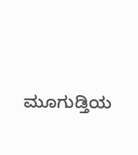ಮೂಗುಡ್ತಿಯ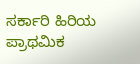ಸರ್ಕಾರಿ ಹಿರಿಯ ಪ್ರಾಥಮಿಕ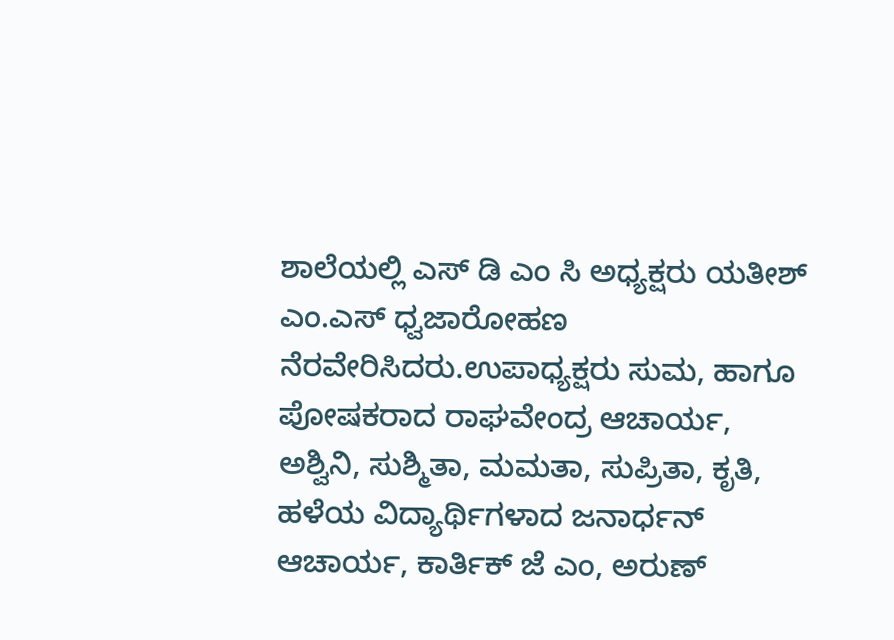ಶಾಲೆಯಲ್ಲಿ ಎಸ್ ಡಿ ಎಂ ಸಿ ಅಧ್ಯಕ್ಷರು ಯತೀಶ್ ಎಂ.ಎಸ್ ಧ್ವಜಾರೋಹಣ ನೆರವೇರಿಸಿದರು.ಉಪಾಧ್ಯಕ್ಷರು ಸುಮ, ಹಾಗೂ ಪೋಷಕರಾದ ರಾಘವೇಂದ್ರ ಆಚಾರ್ಯ, ಅಶ್ವಿನಿ, ಸುಶ್ಮಿತಾ, ಮಮತಾ, ಸುಪ್ರಿತಾ, ಕೃತಿ, ಹಳೆಯ ವಿದ್ಯಾರ್ಥಿಗಳಾದ ಜನಾರ್ಧನ್ ಆಚಾರ್ಯ, ಕಾರ್ತಿಕ್ ಜೆ ಎಂ, ಅರುಣ್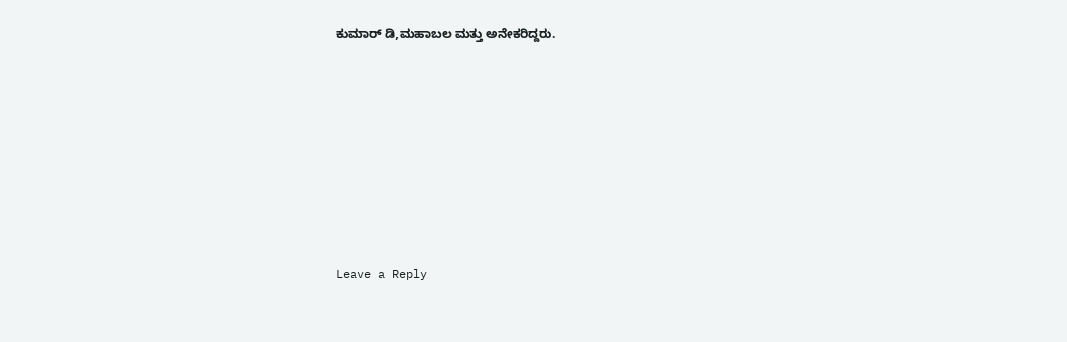ಕುಮಾರ್ ಡಿ,ಮಹಾಬಲ ಮತ್ತು ಅನೇಕರಿದ್ದರು.













Leave a Reply